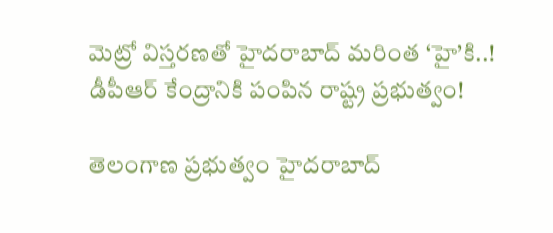మెట్రో విస్తరణతో హైదరాబాద్‌ మరింత ‘హై’కి..! డీపీఆర్‌ కేంద్రానికి పంపిన రాష్ట్ర ప్రభుత్వం!

తెలంగాణ ప్రభుత్వం హైదరాబాద్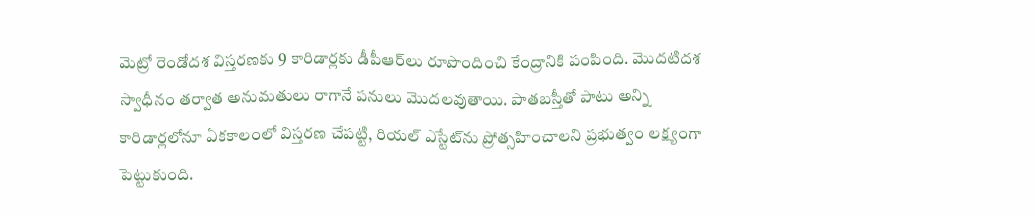మెట్రో రెండోదశ విస్తరణకు 9 కారిడార్లకు డీపీఆర్‌లు రూపొందించి కేంద్రానికి పంపింది. మొదటిదశ స్వాధీనం తర్వాత అనుమతులు రాగానే పనులు మొదలవుతాయి. పాతబస్తీతో పాటు అన్ని కారిడార్లలోనూ ఏకకాలంలో విస్తరణ చేపట్టి, రియల్ ఎస్టేట్‌ను ప్రోత్సహించాలని ప్రభుత్వం లక్ష్యంగా పెట్టుకుంది.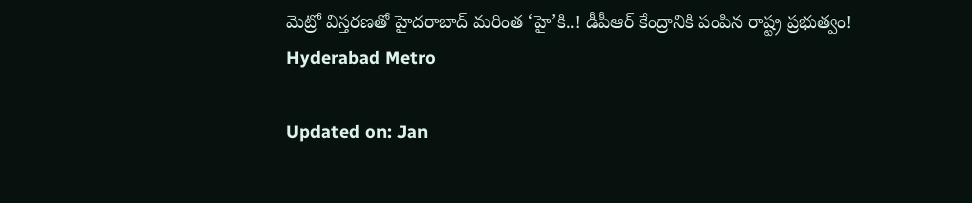మెట్రో విస్తరణతో హైదరాబాద్‌ మరింత ‘హై’కి..! డీపీఆర్‌ కేంద్రానికి పంపిన రాష్ట్ర ప్రభుత్వం!
Hyderabad Metro

Updated on: Jan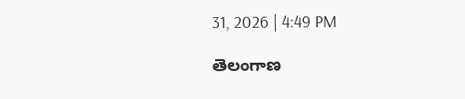31, 2026 | 4:49 PM

తెలంగాణ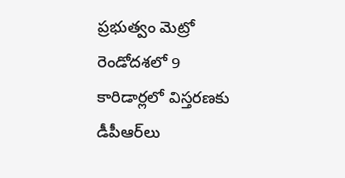ప్రభుత్వం మెట్రో రెండోదశలో 9 కారిడార్లలో విస్తరణకు డీపీఆర్‌లు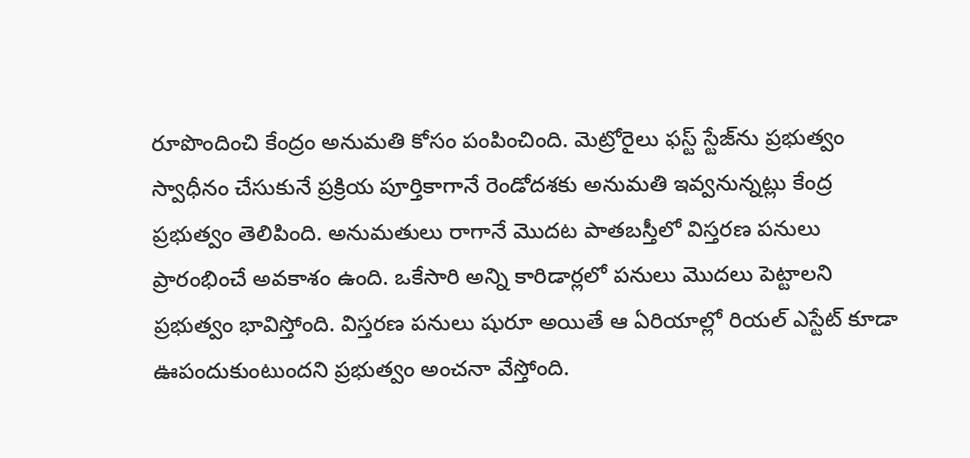రూపొందించి కేంద్రం అనుమతి కోసం పంపించింది. మెట్రోరైలు ఫస్ట్‌ స్టేజ్‌ను ప్రభుత్వం స్వాధీనం చేసుకునే ప్రక్రియ పూర్తికాగానే రెండోదశకు అనుమతి ఇవ్వనున్నట్లు కేంద్ర ప్రభుత్వం తెలిపింది. అనుమతులు రాగానే మొదట పాతబస్తీలో విస్తరణ పనులు ప్రారంభించే అవకాశం ఉంది. ఒకేసారి అన్ని కారిడార్లలో పనులు మొదలు పెట్టాలని ప్రభుత్వం భావిస్తోంది. విస్తరణ పనులు షురూ అయితే ఆ ఏరియాల్లో రియల్‌ ఎస్టేట్‌ కూడా ఊపందుకుంటుందని ప్రభుత్వం అంచనా వేస్తోంది.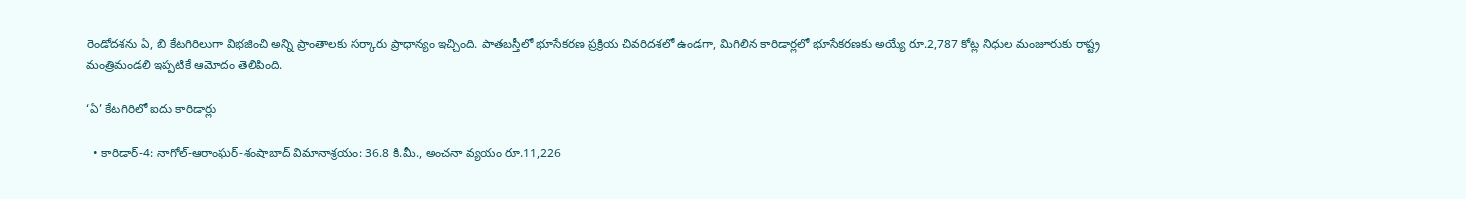రెండోదశను ఏ, బి కేటగిరిలుగా విభజించి అన్ని ప్రాంతాలకు సర్కారు ప్రాధాన్యం ఇచ్చింది. పాతబస్తీలో భూసేకరణ ప్రక్రియ చివరిదశలో ఉండగా, మిగిలిన కారిడార్లలో భూసేకరణకు అయ్యే రూ.2,787 కోట్ల నిధుల మంజూరుకు రాష్ట్ర మంత్రిమండలి ఇప్పటికే ఆమోదం తెలిపింది.

‘ఏ’ కేటగిరిలో ఐదు కారిడార్లు

  • కారిడార్‌-4: నాగోల్‌-ఆరాంఘర్‌-శంషాబాద్‌ విమానాశ్రయం: 36.8 కి.మీ., అంచనా వ్యయం రూ.11,226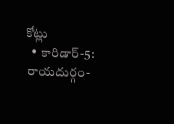కోట్లు
  • కారిడార్‌-5: రాయదుర్గం-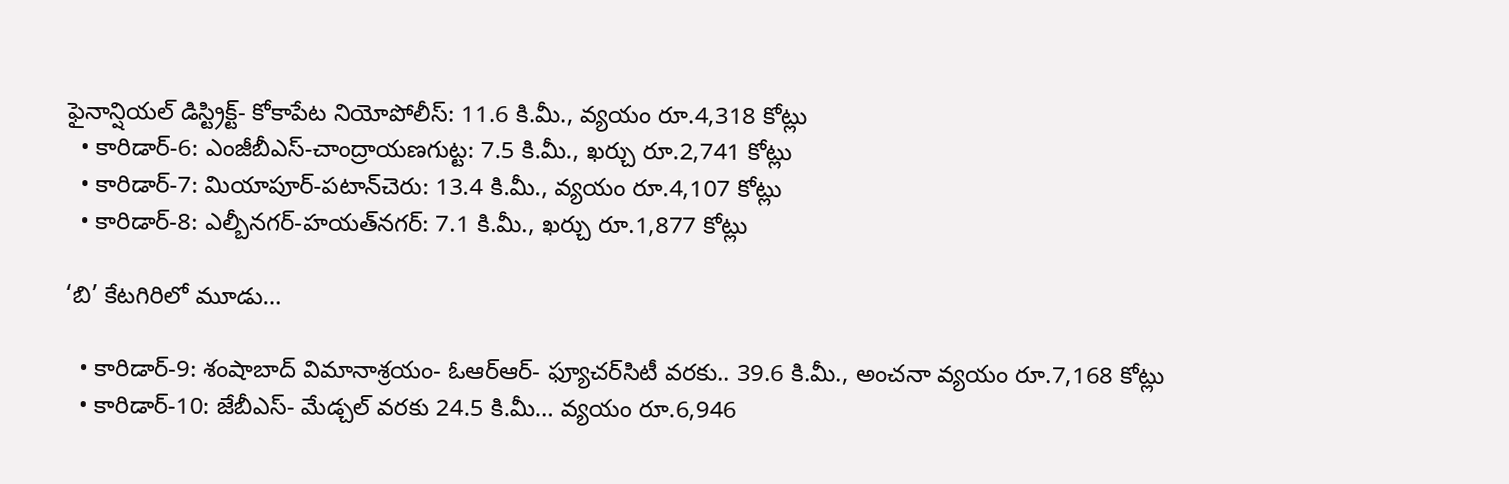ఫైనాన్షియల్‌ డిస్ట్రిక్ట్‌- కోకాపేట నియోపోలీస్‌: 11.6 కి.మీ., వ్యయం రూ.4,318 కోట్లు
  • కారిడార్‌-6: ఎంజీబీఎస్‌-చాంద్రాయణగుట్ట: 7.5 కి.మీ., ఖర్చు రూ.2,741 కోట్లు
  • కారిడార్‌-7: మియాపూర్‌-పటాన్‌చెరు: 13.4 కి.మీ., వ్యయం రూ.4,107 కోట్లు
  • కారిడార్‌-8: ఎల్బీనగర్‌-హయత్‌నగర్‌: 7.1 కి.మీ., ఖర్చు రూ.1,877 కోట్లు

‘బి’ కేటగిరిలో మూడు…

  • కారిడార్‌-9: శంషాబాద్‌ విమానాశ్రయం- ఓఆర్‌ఆర్‌- ఫ్యూచర్‌సిటీ వరకు.. 39.6 కి.మీ., అంచనా వ్యయం రూ.7,168 కోట్లు
  • కారిడార్‌-10: జేబీఎస్‌- మేడ్చల్‌ వరకు 24.5 కి.మీ… వ్యయం రూ.6,946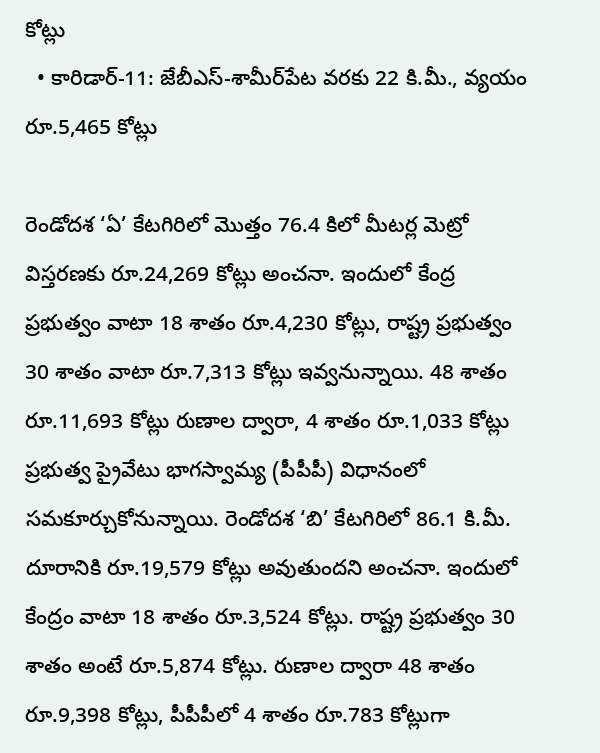కోట్లు
  • కారిడార్‌-11: జేబీఎస్‌-శామీర్‌పేట వరకు 22 కి.మీ., వ్యయం రూ.5,465 కోట్లు

రెండోదశ ‘ఏ’ కేటగిరిలో మొత్తం 76.4 కిలో మీటర్ల మెట్రో విస్తరణకు రూ.24,269 కోట్లు అంచనా. ఇందులో కేంద్ర ప్రభుత్వం వాటా 18 శాతం రూ.4,230 కోట్లు, రాష్ట్ర ప్రభుత్వం 30 శాతం వాటా రూ.7,313 కోట్లు ఇవ్వనున్నాయి. 48 శాతం రూ.11,693 కోట్లు రుణాల ద్వారా, 4 శాతం రూ.1,033 కోట్లు ప్రభుత్వ ప్రైవేటు భాగస్వామ్య (పీపీపీ) విధానంలో సమకూర్చుకోనున్నాయి. రెండోదశ ‘బి’ కేటగిరిలో 86.1 కి.మీ. దూరానికి రూ.19,579 కోట్లు అవుతుందని అంచనా. ఇందులో కేంద్రం వాటా 18 శాతం రూ.3,524 కోట్లు. రాష్ట్ర ప్రభుత్వం 30 శాతం అంటే రూ.5,874 కోట్లు. రుణాల ద్వారా 48 శాతం రూ.9,398 కోట్లు, పీపీపీలో 4 శాతం రూ.783 కోట్లుగా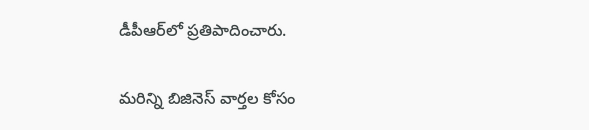డీపీఆర్‌లో ప్రతిపాదించారు.

మరిన్ని బిజినెస్‌ వార్తల కోసం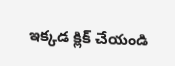ఇక్కడ క్లిక్‌ చేయండి